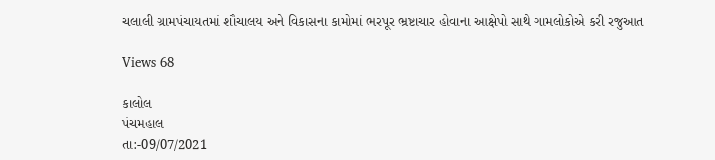ચલાલી ગ્રામપંચાયતમાં શૌચાલય અને વિકાસના કામોમાં ભરપૂર ભ્રષ્ટાચાર હોવાના આક્ષેપો સાથે ગામલોકોએ કરી રજુઆત

Views 68

કાલોલ
પંચમહાલ
તા:-09/07/2021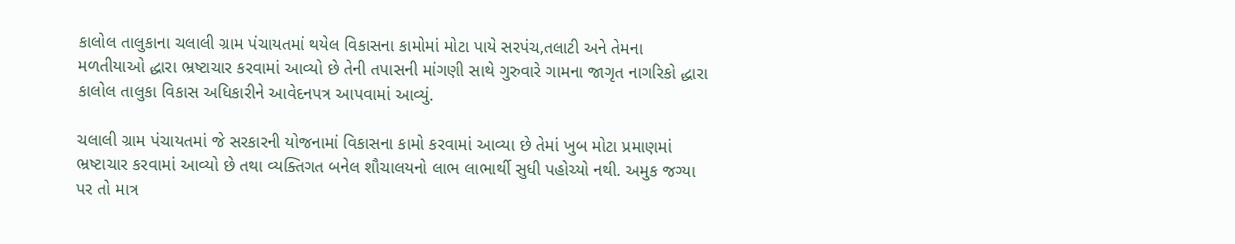કાલોલ તાલુકાના ચલાલી ગ્રામ પંચાયતમાં થયેલ વિકાસના કામોમાં મોટા પાયે સરપંચ,તલાટી અને તેમના મળતીયાઓ દ્ધારા ભ્રષ્ટાચાર કરવામાં આવ્યો છે તેની તપાસની માંગણી સાથે ગુરુવારે ગામના જાગૃત નાગરિકો દ્ધારા કાલોલ તાલુકા વિકાસ અધિકારીને આવેદનપત્ર આપવામાં આવ્યું.

ચલાલી ગ્રામ પંચાયતમાં જે સરકારની યોજનામાં વિકાસના કામો કરવામાં આવ્યા છે તેમાં ખુબ મોટા પ્રમાણમાં ભ્રષ્ટાચાર કરવામાં આવ્યો છે તથા વ્યક્તિગત બનેલ શૌચાલયનો લાભ લાભાર્થી સુધી પહોચ્યો નથી. અમુક જગ્યા પર તો માત્ર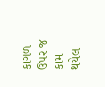કાગળ ઉપર જ કામ થયેલ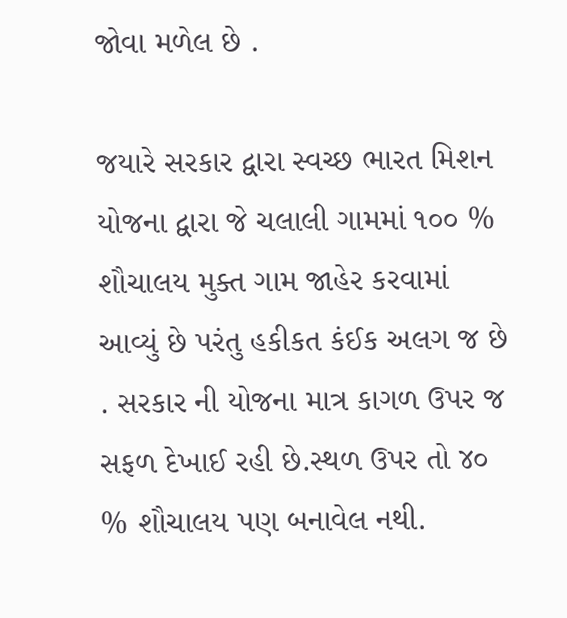જોવા મળેલ છે .

જયારે સરકાર દ્વારા સ્વચ્છ ભારત મિશન યોજના દ્વારા જે ચલાલી ગામમાં ૧૦૦ % શૌચાલય મુક્ત ગામ જાહેર કરવામાં આવ્યું છે પરંતુ હકીકત કંઈક અલગ જ છે . સરકાર ની યોજના માત્ર કાગળ ઉપર જ સફળ દેખાઈ રહી છે.સ્થળ ઉપર તો ૪૦ % શૌચાલય પણ બનાવેલ નથી.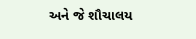અને જે શૌચાલય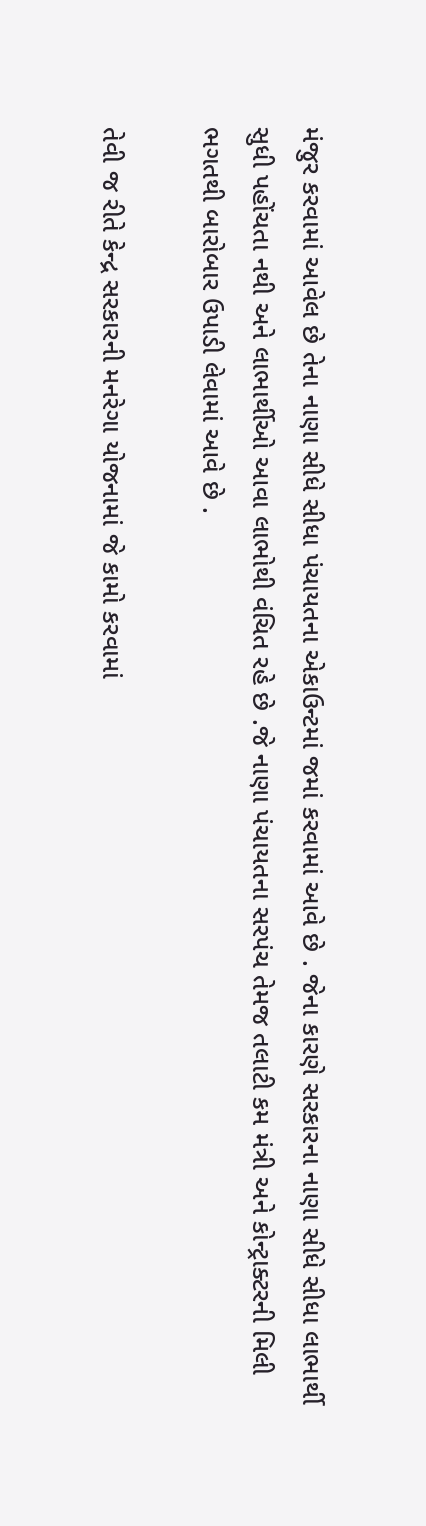મંજુર કરવામાં આવેલ છે તેના નાણા સીધે સીધા પંચાયતના એકાઉન્ટમાં જમાં કરવામાં આવે છે . જેના કારણે સરકારના નાણા સીધે સીધા લાભાર્થી સુધી પહોંચતા નથી અને લાભાર્થીઓ આવા લાભોથી વંચિત રહે છે .જે નાણા પંચાયતના સરપંચ તેમજ તલાટી કમ મંત્રી અને કોન્ટ્રાક્ટરની મિલી ભગતથી બારોબાર ઉપાડી લેવામાં આવે છે .

તેવી જ રીતે કેન્દ્ર સરકારની મનરેગા યોજનામાં જે કામો કરવામાં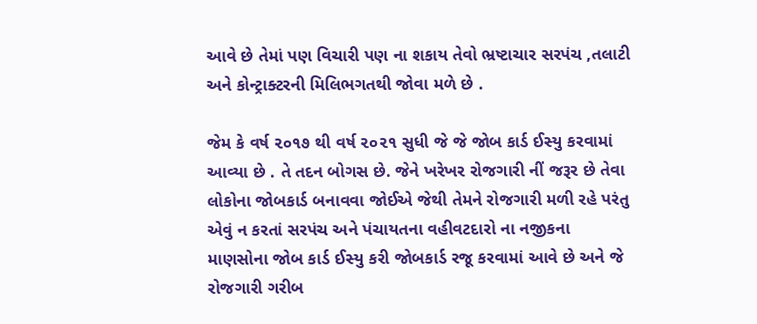આવે છે તેમાં પણ વિચારી પણ ના શકાય તેવો ભ્રષ્ટાચાર સરપંચ ,તલાટી અને કોન્ટ્રાક્ટરની મિલિભગતથી જોવા મળે છે .

જેમ કે વર્ષ ૨૦૧૭ થી વર્ષ ૨૦૨૧ સુધી જે જે જોબ કાર્ડ ઈસ્યુ કરવામાં આવ્યા છે . તે તદન બોગસ છે. જેને ખરેખર રોજગારી નીં જરૂર છે તેવા લોકોના જોબકાર્ડ બનાવવા જોઈએ જેથી તેમને રોજગારી મળી રહે પરંતુ એવું ન કરતાં સરપંચ અને પંચાયતના વહીવટદારો ના નજીકના માણસોના જોબ કાર્ડ ઈસ્યુ કરી જોબકાર્ડ રજૂ કરવામાં આવે છે અને જે રોજગારી ગરીબ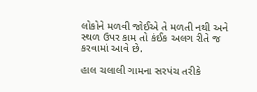લોકોને મળવી જોઈએ તે મળતી નથી અને સ્થળ ઉપર કામ તો કંઈક અલગ રીતે જ કરવામાં આવે છે.

હાલ ચલાલી ગામના સરપંચ તરીકે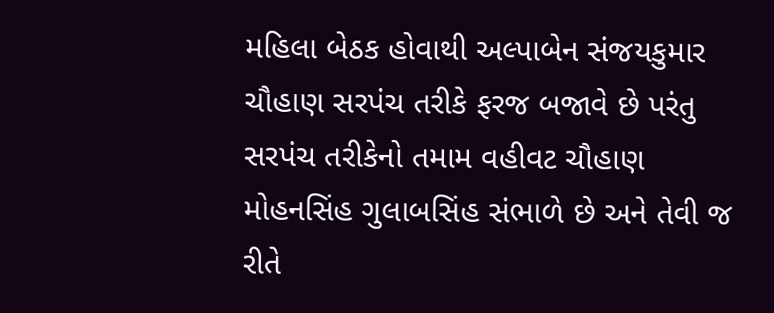મહિલા બેઠક હોવાથી અલ્પાબેન સંજયકુમાર ચૌહાણ સરપંચ તરીકે ફરજ બજાવે છે પરંતુ સરપંચ તરીકેનો તમામ વહીવટ ચૌહાણ મોહનસિંહ ગુલાબસિંહ સંભાળે છે અને તેવી જ રીતે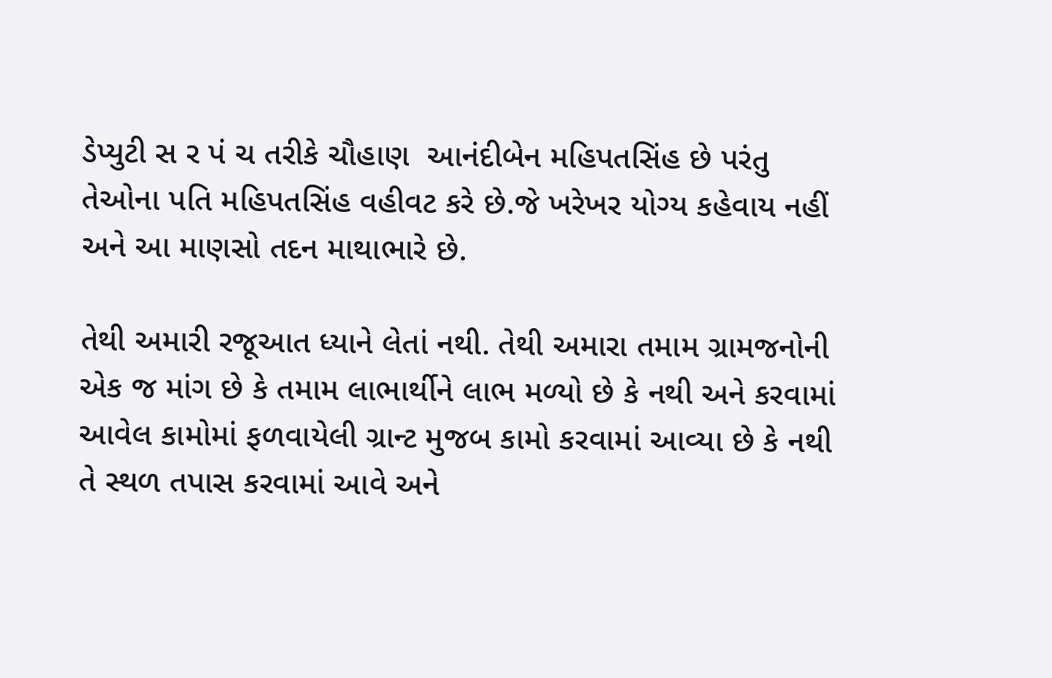ડેપ્યુટી સ ર પં ચ તરીકે ચૌહાણ  આનંદીબેન મહિપતસિંહ છે પરંતુ તેઓના પતિ મહિપતસિંહ વહીવટ કરે છે.જે ખરેખર યોગ્ય કહેવાય નહીં અને આ માણસો તદન માથાભારે છે.

તેથી અમારી રજૂઆત ધ્યાને લેતાં નથી. તેથી અમારા તમામ ગ્રામજનોની એક જ માંગ છે કે તમામ લાભાર્થીને લાભ મળ્યો છે કે નથી અને કરવામાં આવેલ કામોમાં ફળવાયેલી ગ્રાન્ટ મુજબ કામો કરવામાં આવ્યા છે કે નથી તે સ્થળ તપાસ કરવામાં આવે અને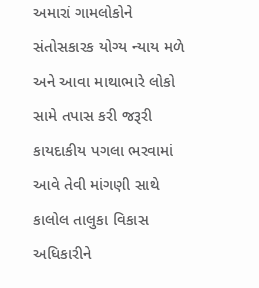અમારાં ગામલોકોને સંતોસકારક યોગ્ય ન્યાય મળે અને આવા માથાભારે લોકો સામે તપાસ કરી જરૂરી કાયદાકીય પગલા ભરવામાં આવે તેવી માંગણી સાથે કાલોલ તાલુકા વિકાસ અધિકારીને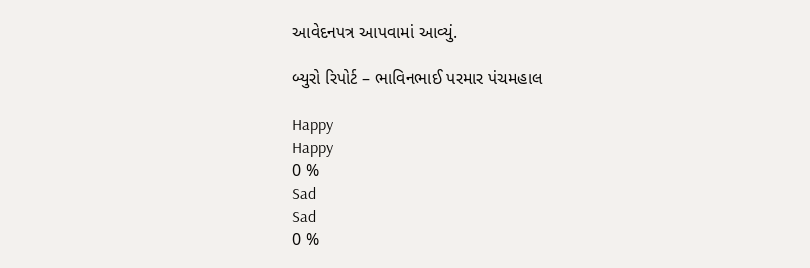આવેદનપત્ર આપવામાં આવ્યું.

બ્યુરો રિપોર્ટ – ભાવિનભાઈ પરમાર પંચમહાલ

Happy
Happy
0 %
Sad
Sad
0 %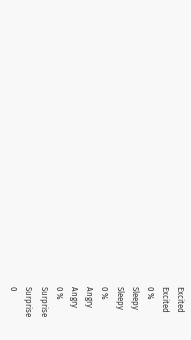Excited
Excited
0 %
Sleepy
Sleepy
0 %
Angry
Angry
0 %
Surprise
Surprise
0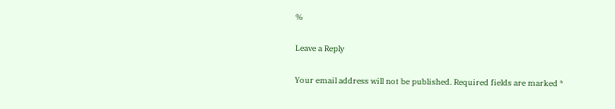%

Leave a Reply

Your email address will not be published. Required fields are marked *